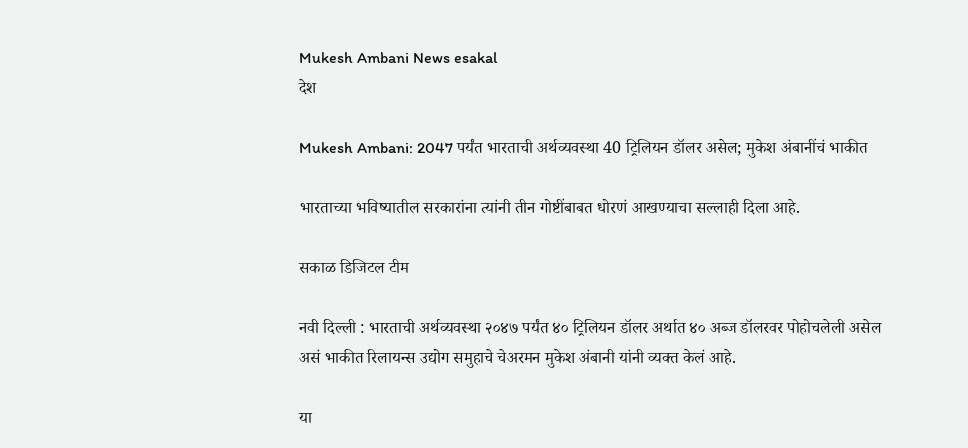Mukesh Ambani News esakal
देश

Mukesh Ambani: 2047 पर्यंत भारताची अर्थव्यवस्था 40 ट्रिलियन डॉलर असेल; मुकेश अंबानींचं भाकीत

भारताच्या भविष्यातील सरकारांना त्यांनी तीन गोष्टींबाबत धोरणं आखण्याचा सल्लाही दिला आहे.

सकाळ डिजिटल टीम

नवी दिल्ली : भारताची अर्थव्यवस्था २०४७ पर्यंत ४० ट्रिलियन डॉलर अर्थात ४० अब्ज डॉलरवर पोहोचलेली असेल असं भाकीत रिलायन्स उद्योग समुहाचे चेअरमन मुकेश अंबानी यांनी व्यक्त केलं आहे.

या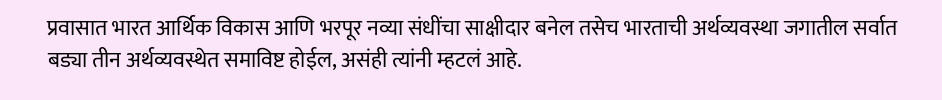प्रवासात भारत आर्थिक विकास आणि भरपूर नव्या संधींचा साक्षीदार बनेल तसेच भारताची अर्थव्यवस्था जगातील सर्वात बड्या तीन अर्थव्यवस्थेत समाविष्ट होईल, असंही त्यांनी म्हटलं आहे.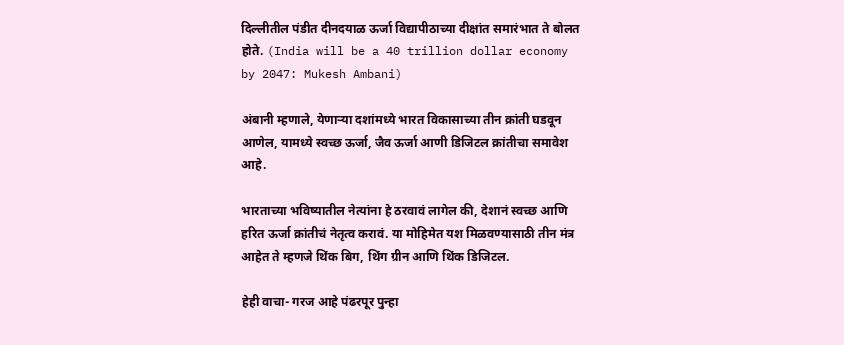दिल्लीतील पंडीत दीनदयाळ ऊर्जा विद्यापीठाच्या दीक्षांत समारंभात ते बोलत होते. (India will be a 40 trillion dollar economy by 2047: Mukesh Ambani)

अंबानी म्हणाले, येणाऱ्या दशांमध्ये भारत विकासाच्या तीन क्रांती घडवून आणेल, यामध्ये स्वच्छ ऊर्जा, जैव ऊर्जा आणी डिजिटल क्रांतीचा समावेश आहे.

भारताच्या भविष्यातील नेत्यांना हे ठरवावं लागेल की, देशानं स्वच्छ आणि हरित ऊर्जा क्रांतीचं नेतृत्व करावं. या मोहिमेत यश मिळवण्यासाठी तीन मंत्र आहेत ते म्हणजे थिंक बिग, थिंग ग्रीन आणि थिंक डिजिटल.

हेही वाचा- गरज आहे पंढरपूर पुन्हा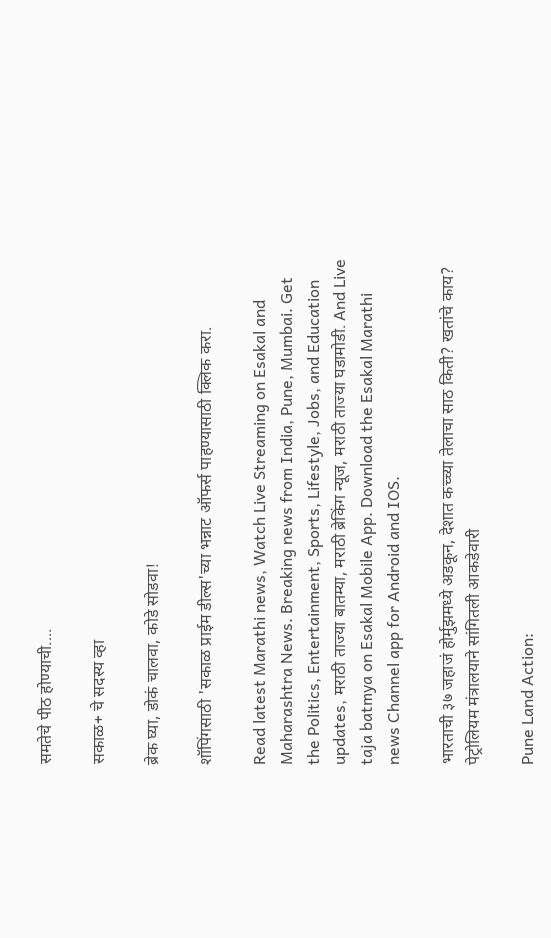समतेचे पीठ होण्याची....

सकाळ+ चे सदस्य व्हा

ब्रेक घ्या, डोकं चालवा, कोडे सोडवा!

शॉपिंगसाठी 'सकाळ प्राईम डील्स'च्या भन्नाट ऑफर्स पाहण्यासाठी क्लिक करा.

Read latest Marathi news, Watch Live Streaming on Esakal and Maharashtra News. Breaking news from India, Pune, Mumbai. Get the Politics, Entertainment, Sports, Lifestyle, Jobs, and Education updates, मराठी ताज्या बातम्या, मराठी ब्रेकिंग न्यूज, मराठी ताज्या घडामोडी. And Live taja batmya on Esakal Mobile App. Download the Esakal Marathi news Channel app for Android and IOS.

भारताची ३७ जहाजं होर्मुझमध्ये अडकून, देशात कच्च्या तेलाचा साठ किती? खतांचे काय? पेट्रोलियम मंत्रालयाने सांगितली आकडेवारी

Pune Land Action: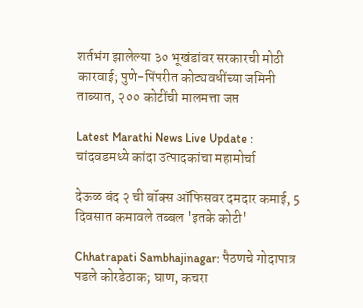शर्तभंग झालेल्या ३० भूखंडांवर सरकारची मोठी कारवाई; पुणे-पिंपरीत कोट्यवधींच्या जमिनी ताब्यात, २०० कोटींची मालमत्ता जप्त

Latest Marathi News Live Update : चांदवडमध्ये कांदा उत्पादकांचा महामोर्चा

देऊळ बंद २ ची बॉक्स ऑफिसवर दमदार कमाई, 5 दिवसात कमावले तब्बल 'इतके कोटी'

Chhatrapati Sambhajinagar: पैठणचे गोदापात्र पडले कोरडेठाक; घाण, कचरा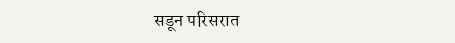सडून परिसरात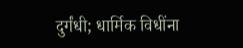दुर्गंधी; धार्मिक विधींना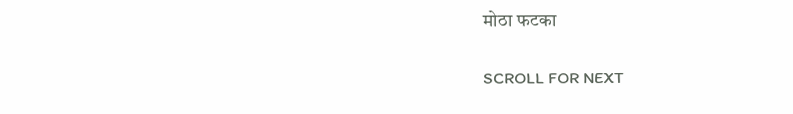मोठा फटका

SCROLL FOR NEXT